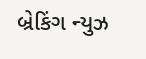બ્રેકિંગ ન્યુઝ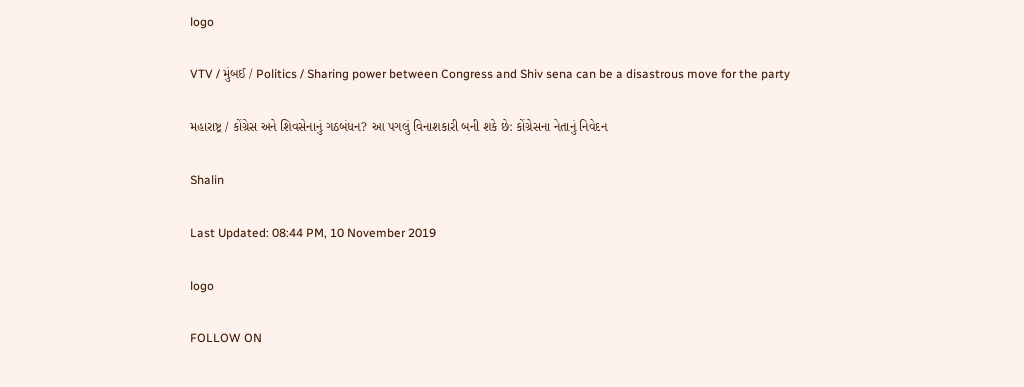logo

VTV / મુંબઈ / Politics / Sharing power between Congress and Shiv sena can be a disastrous move for the party

મહારાષ્ટ્ર / કોંગ્રેસ અને શિવસેનાનું ગઠબંધન? આ પગલું વિનાશકારી બની શકે છે: કોંગ્રેસના નેતાનું નિવેદન

Shalin

Last Updated: 08:44 PM, 10 November 2019

logo

FOLLOW ON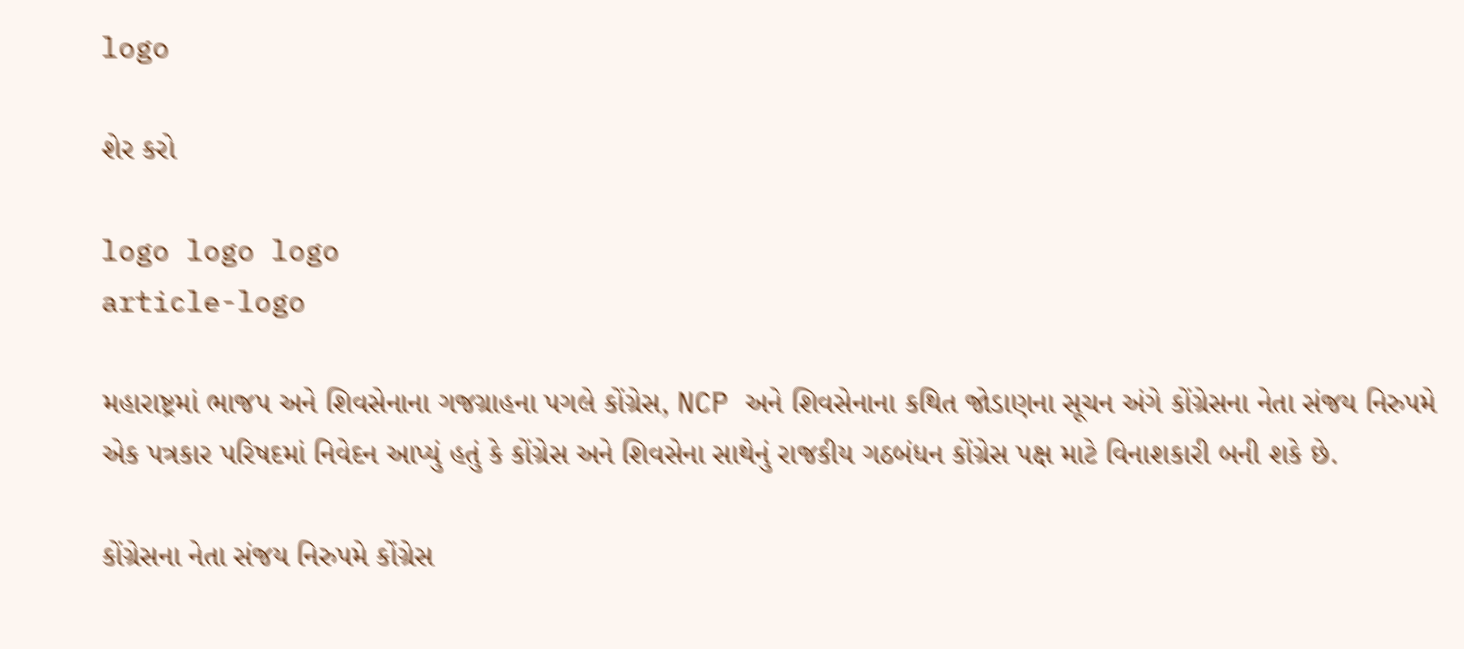logo

શેર કરો

logo logo logo
article-logo

મહારાષ્ટ્રમાં ભાજપ અને શિવસેનાના ગજગ્રાહના પગલે કોંગ્રેસ, NCP અને શિવસેનાના કથિત જોડાણના સૂચન અંગે કોંગ્રેસના નેતા સંજય નિરુપમે એક પત્રકાર પરિષદમાં નિવેદન આપ્યું હતું કે કોંગ્રેસ અને શિવસેના સાથેનું રાજકીય ગઠબંધન કોંગ્રેસ પક્ષ માટે વિનાશકારી બની શકે છે.

કોંગ્રેસના નેતા સંજય નિરુપમે કોંગ્રેસ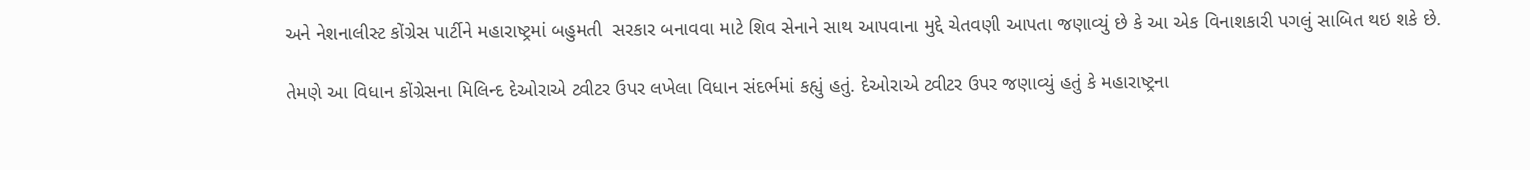અને નેશનાલીસ્ટ કોંગ્રેસ પાર્ટીને મહારાષ્ટ્રમાં બહુમતી  સરકાર બનાવવા માટે શિવ સેનાને સાથ આપવાના મુદ્દે ચેતવણી આપતા જણાવ્યું છે કે આ એક વિનાશકારી પગલું સાબિત થઇ શકે છે.

તેમણે આ વિધાન કોંગ્રેસના મિલિન્દ દેઓરાએ ટ્વીટર ઉપર લખેલા વિધાન સંદર્ભમાં કહ્યું હતું. દેઓરાએ ટ્વીટર ઉપર જણાવ્યું હતું કે મહારાષ્ટ્રના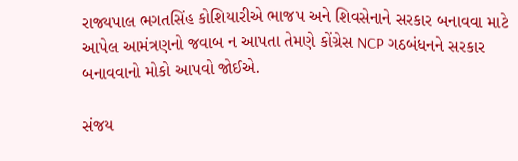રાજ્યપાલ ભગતસિંહ કોશિયારીએ ભાજપ અને શિવસેનાને સરકાર બનાવવા માટે આપેલ આમંત્રણનો જવાબ ન આપતા તેમણે કોંગ્રેસ NCP ગઠબંધનને સરકાર બનાવવાનો મોકો આપવો જોઈએ.

સંજય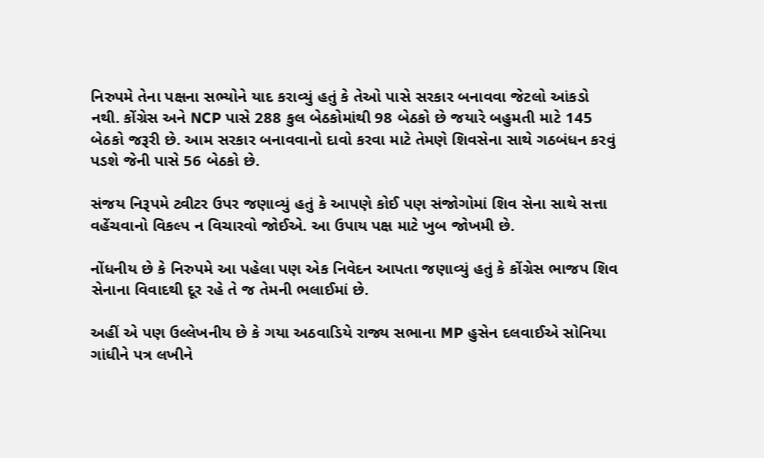નિરુપમે તેના પક્ષના સભ્યોને યાદ કરાવ્યું હતું કે તેઓ પાસે સરકાર બનાવવા જેટલો આંકડો નથી. કોંગ્રેસ અને NCP પાસે 288 કુલ બેઠકોમાંથી 98 બેઠકો છે જયારે બહુમતી માટે 145 બેઠકો જરૂરી છે. આમ સરકાર બનાવવાનો દાવો કરવા માટે તેમણે શિવસેના સાથે ગઠબંધન કરવું પડશે જેની પાસે 56 બેઠકો છે.

સંજય નિરૂપમે ટ્વીટર ઉપર જણાવ્યું હતું કે આપણે કોઈ પણ સંજોગોમાં શિવ સેના સાથે સત્તા વહેંચવાનો વિકલ્પ ન વિચારવો જોઈએ. આ ઉપાય પક્ષ માટે ખુબ જોખમી છે.

નોંધનીય છે કે નિરુપમે આ પહેલા પણ એક નિવેદન આપતા જણાવ્યું હતું કે કોંગ્રેસ ભાજપ શિવ સેનાના વિવાદથી દૂર રહે તે જ તેમની ભલાઈમાં છે.

અહીં એ પણ ઉલ્લેખનીય છે કે ગયા અઠવાડિયે રાજ્ય સભાના MP હુસેન દલવાઈએ સોનિયા ગાંધીને પત્ર લખીને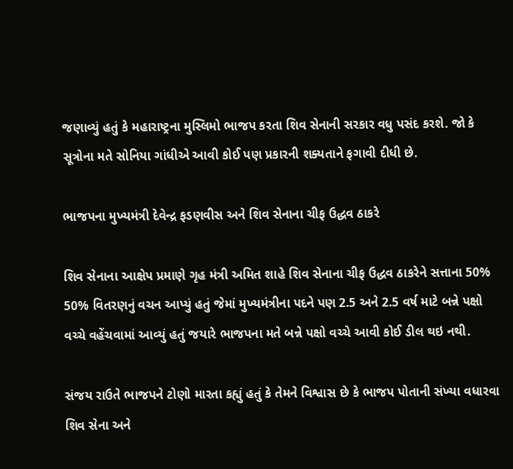જણાવ્યું હતું કે મહારાષ્ટ્રના મુસ્લિમો ભાજપ કરતા શિવ સેનાની સરકાર વધુ પસંદ કરશે. જો કે સૂત્રોના મતે સોનિયા ગાંધીએ આવી કોઈ પણ પ્રકારની શક્યતાને ફગાવી દીધી છે.

ભાજપના મુખ્યમંત્રી દેવેન્દ્ર ફડણવીસ અને શિવ સેનાના ચીફ ઉદ્ધવ ઠાકરે

શિવ સેનાના આક્ષેપ પ્રમાણે ગૃહ મંત્રી અમિત શાહે શિવ સેનાના ચીફ ઉદ્ધવ ઠાકરેને સત્તાના 50% 50% વિતરણનું વચન આપ્યું હતું જેમાં મુખ્યમંત્રીના પદને પણ 2.5 અને 2.5 વર્ષ માટે બન્ને પક્ષો વચ્ચે વહેંચવામાં આવ્યું હતું જયારે ભાજપના મતે બન્ને પક્ષો વચ્ચે આવી કોઈ ડીલ થઇ નથી.

સંજય રાઉતે ભાજપને ટોણો મારતા કહ્યું હતું કે તેમને વિશ્વાસ છે કે ભાજપ પોતાની સંખ્યા વધારવા શિવ સેના અને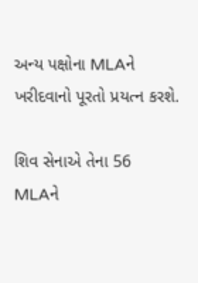અન્ય પક્ષોના MLAને ખરીદવાનો પૂરતો પ્રયત્ન કરશે.

શિવ સેનાએ તેના 56 MLAને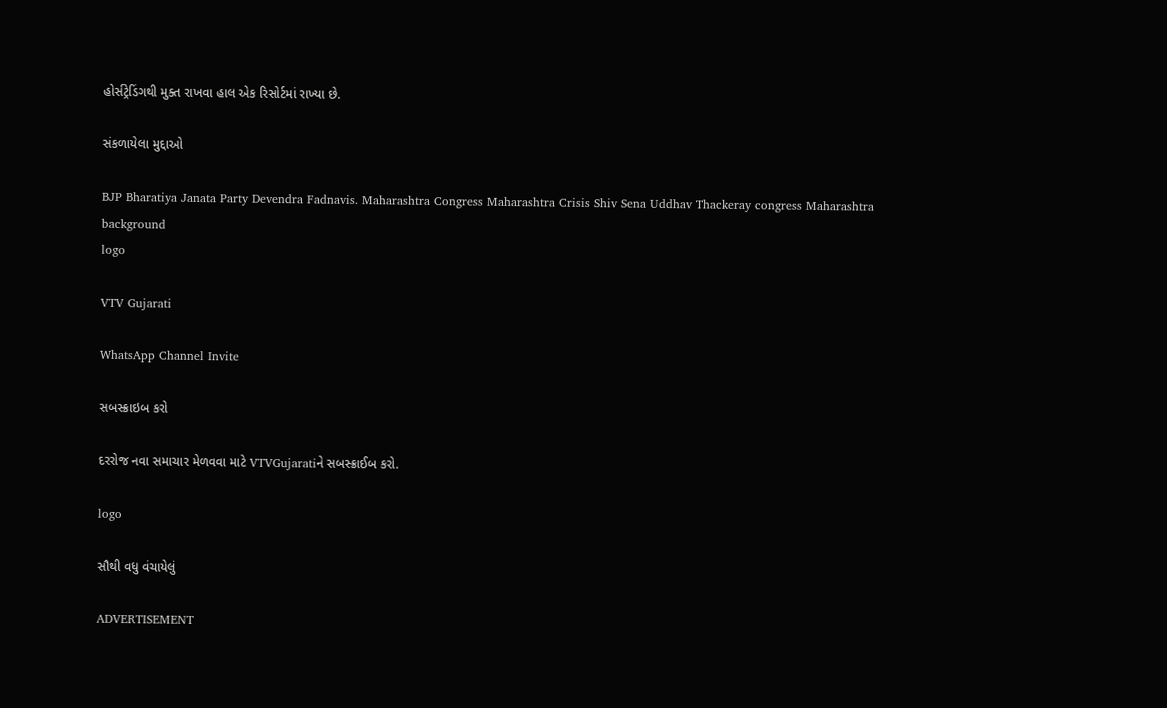હોર્સટ્રેડિંગથી મુક્ત રાખવા હાલ એક રિસોર્ટમાં રાખ્યા છે.

સંકળાયેલા મુદ્દાઓ

BJP Bharatiya Janata Party Devendra Fadnavis. Maharashtra Congress Maharashtra Crisis Shiv Sena Uddhav Thackeray congress Maharashtra
background
logo

VTV Gujarati

WhatsApp Channel Invite

સબસ્ક્રાઇબ કરો

દરરોજ નવા સમાચાર મેળવવા માટે VTVGujaratiને સબસ્ક્રાઈબ કરો.

logo

સૌથી વધુ વંચાયેલું

ADVERTISEMENT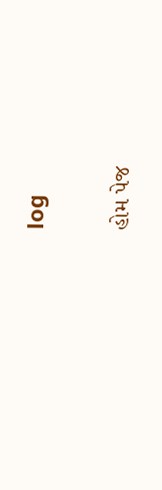log

હોમ પેજ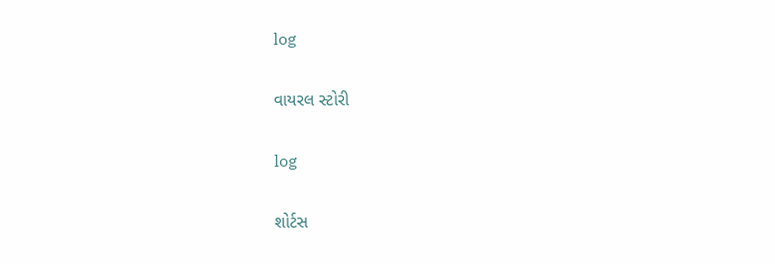log

વાયરલ સ્ટોરી

log

શોર્ટસ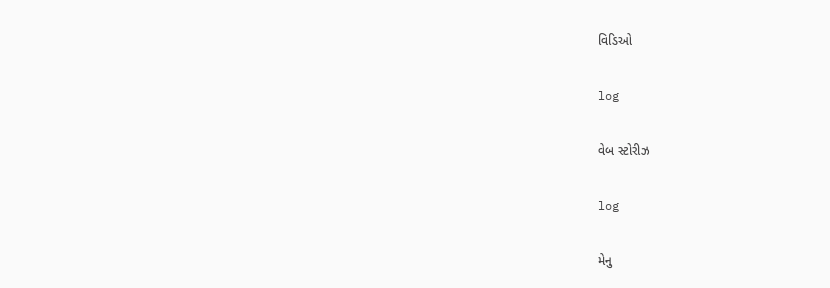વિડિઓ

log

વેબ સ્ટોરીઝ

log

મેનુ